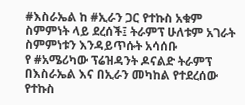#እስራኤል ከ #ኢራን ጋር የተኩስ አቁም ስምምነት ላይ ደረሰች፤ ትራምፕ ሁለቱም አገራት ስምምነቱን እንዳይጥሱት አሳሰቡ
የ #አሜሪካው ፕሬዝዳንት ዶናልድ ትራምፕ በእስራኤል እና በኢራን መካከል የተደረሰው የተኩስ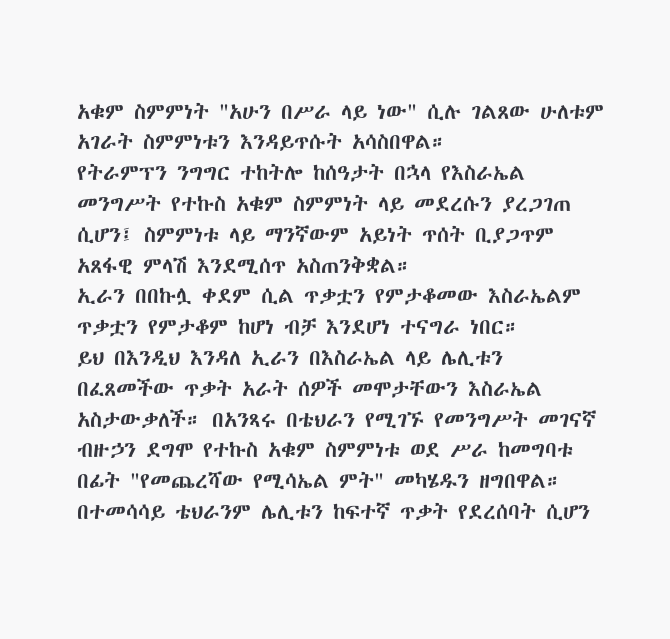አቁም ስምምነት "አሁን በሥራ ላይ ነው" ሲሉ ገልጸው ሁለቱም አገራት ስምምነቱን እንዳይጥሱት አሳስበዋል።
የትራምፕን ንግግር ተከትሎ ከሰዓታት በኋላ የእስራኤል መንግሥት የተኩስ አቁም ስምምነት ላይ መደረሱን ያረጋገጠ ሲሆን፤ ስምምነቱ ላይ ማንኛውም አይነት ጥሰት ቢያጋጥም አጸፋዊ ምላሽ እንደሚሰጥ አስጠንቅቋል።
ኢራን በበኩሏ ቀደም ሲል ጥቃቷን የምታቆመው እስራኤልም ጥቃቷን የምታቆም ከሆነ ብቻ እንደሆነ ተናግራ ነበር።
ይህ በእንዲህ እንዳለ ኢራን በእስራኤል ላይ ሌሊቱን በፈጸመችው ጥቃት አራት ሰዎች መሞታቸውን እስራኤል አስታውቃለች። በአንጻሩ በቴህራን የሚገኙ የመንግሥት መገናኛ ብዙኃን ደግሞ የተኩስ አቁም ስምምነቱ ወደ ሥራ ከመግባቱ በፊት "የመጨረሻው የሚሳኤል ምት" መካሄዱን ዘግበዋል።
በተመሳሳይ ቴህራንም ሌሊቱን ከፍተኛ ጥቃት የደረሰባት ሲሆን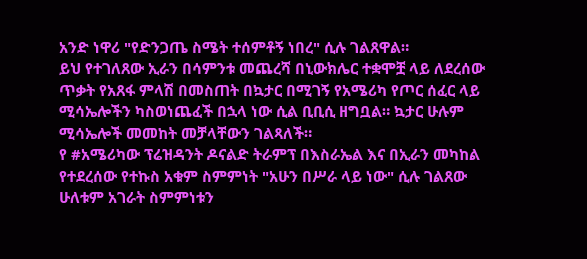አንድ ነዋሪ "የድንጋጤ ስሜት ተሰምቶኝ ነበረ" ሲሉ ገልጸዋል።
ይህ የተገለጸው ኢራን በሳምንቱ መጨረሻ በኒውክሌር ተቋሞቿ ላይ ለደረሰው ጥቃት የአጸፋ ምላሽ በመስጠት በኳታር በሚገኝ የአሜሪካ የጦር ሰፈር ላይ ሚሳኤሎችን ካስወነጨፈች በኋላ ነው ሲል ቢቢሲ ዘግቧል። ኳታር ሁሉም ሚሳኤሎች መመከት መቻላቸውን ገልጻለች።
የ #አሜሪካው ፕሬዝዳንት ዶናልድ ትራምፕ በእስራኤል እና በኢራን መካከል የተደረሰው የተኩስ አቁም ስምምነት "አሁን በሥራ ላይ ነው" ሲሉ ገልጸው ሁለቱም አገራት ስምምነቱን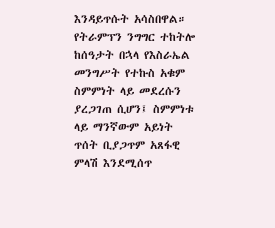እንዳይጥሱት አሳስበዋል።
የትራምፕን ንግግር ተከትሎ ከሰዓታት በኋላ የእስራኤል መንግሥት የተኩስ አቁም ስምምነት ላይ መደረሱን ያረጋገጠ ሲሆን፤ ስምምነቱ ላይ ማንኛውም አይነት ጥሰት ቢያጋጥም አጸፋዊ ምላሽ እንደሚሰጥ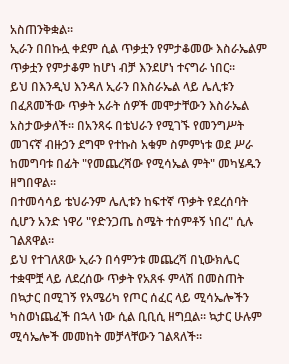አስጠንቅቋል።
ኢራን በበኩሏ ቀደም ሲል ጥቃቷን የምታቆመው እስራኤልም ጥቃቷን የምታቆም ከሆነ ብቻ እንደሆነ ተናግራ ነበር።
ይህ በእንዲህ እንዳለ ኢራን በእስራኤል ላይ ሌሊቱን በፈጸመችው ጥቃት አራት ሰዎች መሞታቸውን እስራኤል አስታውቃለች። በአንጻሩ በቴህራን የሚገኙ የመንግሥት መገናኛ ብዙኃን ደግሞ የተኩስ አቁም ስምምነቱ ወደ ሥራ ከመግባቱ በፊት "የመጨረሻው የሚሳኤል ምት" መካሄዱን ዘግበዋል።
በተመሳሳይ ቴህራንም ሌሊቱን ከፍተኛ ጥቃት የደረሰባት ሲሆን አንድ ነዋሪ "የድንጋጤ ስሜት ተሰምቶኝ ነበረ" ሲሉ ገልጸዋል።
ይህ የተገለጸው ኢራን በሳምንቱ መጨረሻ በኒውክሌር ተቋሞቿ ላይ ለደረሰው ጥቃት የአጸፋ ምላሽ በመስጠት በኳታር በሚገኝ የአሜሪካ የጦር ሰፈር ላይ ሚሳኤሎችን ካስወነጨፈች በኋላ ነው ሲል ቢቢሲ ዘግቧል። ኳታር ሁሉም ሚሳኤሎች መመከት መቻላቸውን ገልጻለች።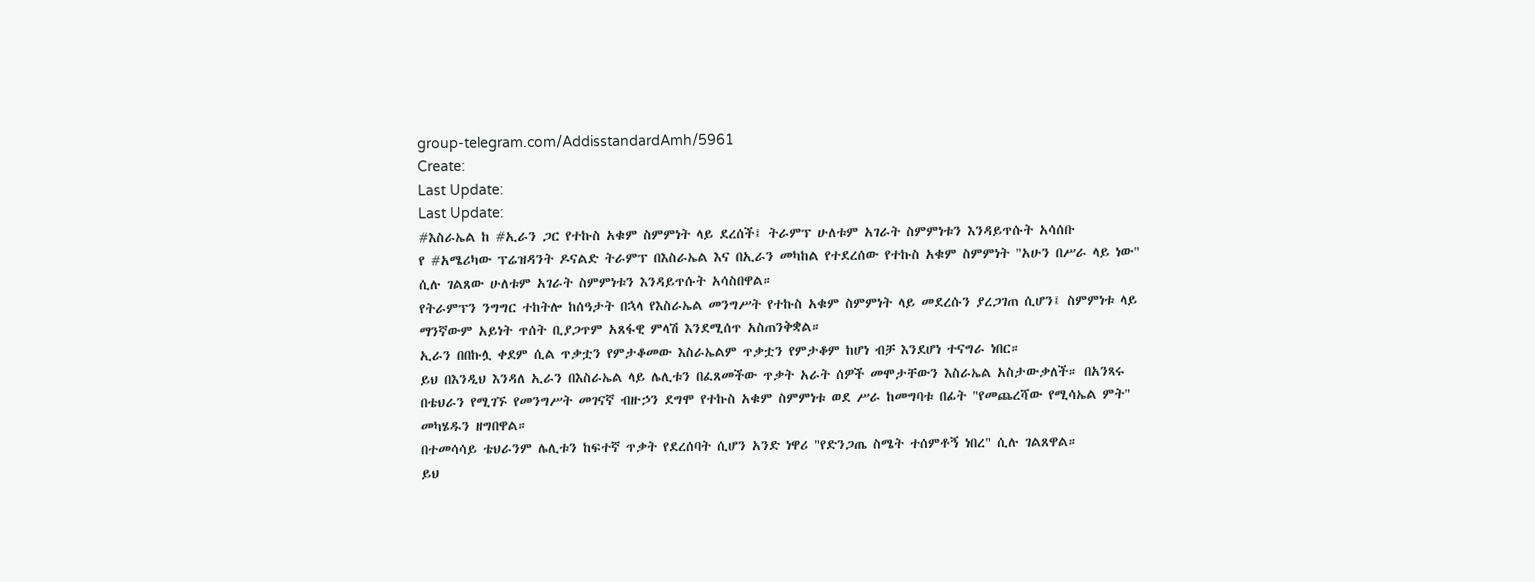group-telegram.com/AddisstandardAmh/5961
Create:
Last Update:
Last Update:
#እስራኤል ከ #ኢራን ጋር የተኩስ አቁም ስምምነት ላይ ደረሰች፤ ትራምፕ ሁለቱም አገራት ስምምነቱን እንዳይጥሱት አሳሰቡ
የ #አሜሪካው ፕሬዝዳንት ዶናልድ ትራምፕ በእስራኤል እና በኢራን መካከል የተደረሰው የተኩስ አቁም ስምምነት "አሁን በሥራ ላይ ነው" ሲሉ ገልጸው ሁለቱም አገራት ስምምነቱን እንዳይጥሱት አሳስበዋል።
የትራምፕን ንግግር ተከትሎ ከሰዓታት በኋላ የእስራኤል መንግሥት የተኩስ አቁም ስምምነት ላይ መደረሱን ያረጋገጠ ሲሆን፤ ስምምነቱ ላይ ማንኛውም አይነት ጥሰት ቢያጋጥም አጸፋዊ ምላሽ እንደሚሰጥ አስጠንቅቋል።
ኢራን በበኩሏ ቀደም ሲል ጥቃቷን የምታቆመው እስራኤልም ጥቃቷን የምታቆም ከሆነ ብቻ እንደሆነ ተናግራ ነበር።
ይህ በእንዲህ እንዳለ ኢራን በእስራኤል ላይ ሌሊቱን በፈጸመችው ጥቃት አራት ሰዎች መሞታቸውን እስራኤል አስታውቃለች። በአንጻሩ በቴህራን የሚገኙ የመንግሥት መገናኛ ብዙኃን ደግሞ የተኩስ አቁም ስምምነቱ ወደ ሥራ ከመግባቱ በፊት "የመጨረሻው የሚሳኤል ምት" መካሄዱን ዘግበዋል።
በተመሳሳይ ቴህራንም ሌሊቱን ከፍተኛ ጥቃት የደረሰባት ሲሆን አንድ ነዋሪ "የድንጋጤ ስሜት ተሰምቶኝ ነበረ" ሲሉ ገልጸዋል።
ይህ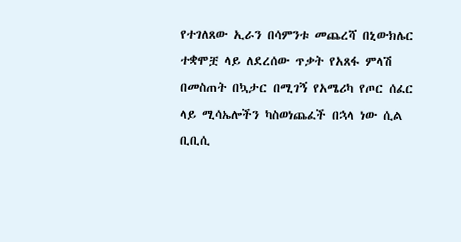የተገለጸው ኢራን በሳምንቱ መጨረሻ በኒውክሌር ተቋሞቿ ላይ ለደረሰው ጥቃት የአጸፋ ምላሽ በመስጠት በኳታር በሚገኝ የአሜሪካ የጦር ሰፈር ላይ ሚሳኤሎችን ካስወነጨፈች በኋላ ነው ሲል ቢቢሲ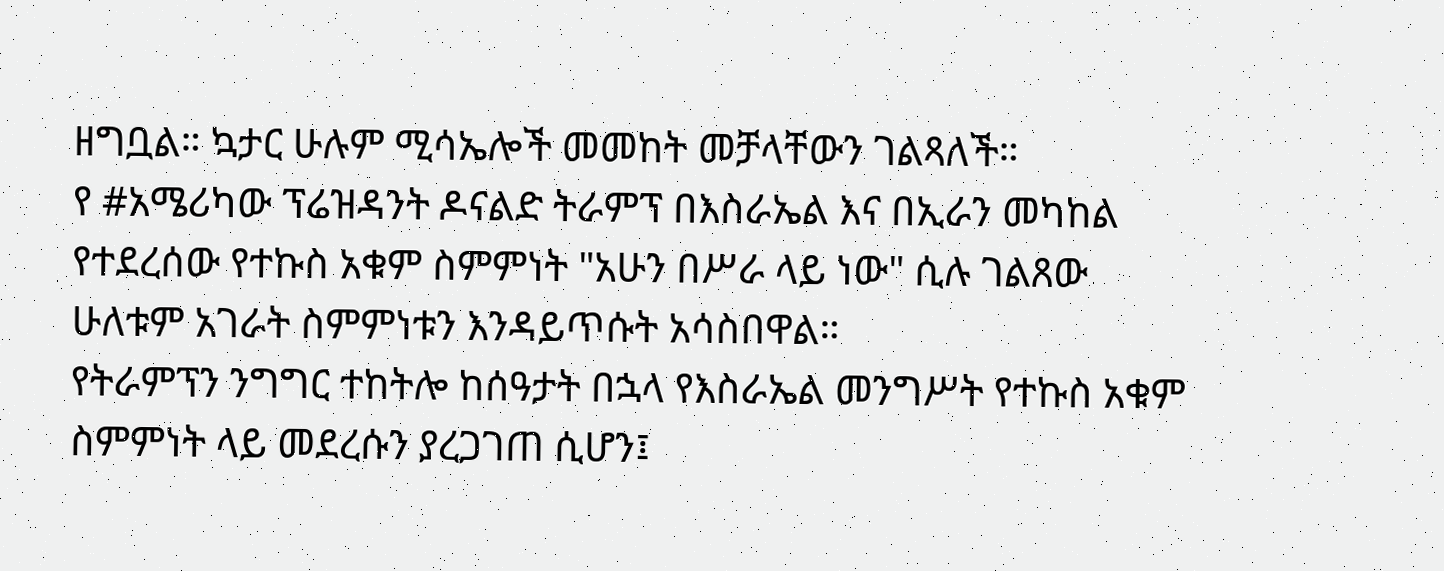ዘግቧል። ኳታር ሁሉም ሚሳኤሎች መመከት መቻላቸውን ገልጻለች።
የ #አሜሪካው ፕሬዝዳንት ዶናልድ ትራምፕ በእስራኤል እና በኢራን መካከል የተደረሰው የተኩስ አቁም ስምምነት "አሁን በሥራ ላይ ነው" ሲሉ ገልጸው ሁለቱም አገራት ስምምነቱን እንዳይጥሱት አሳስበዋል።
የትራምፕን ንግግር ተከትሎ ከሰዓታት በኋላ የእስራኤል መንግሥት የተኩስ አቁም ስምምነት ላይ መደረሱን ያረጋገጠ ሲሆን፤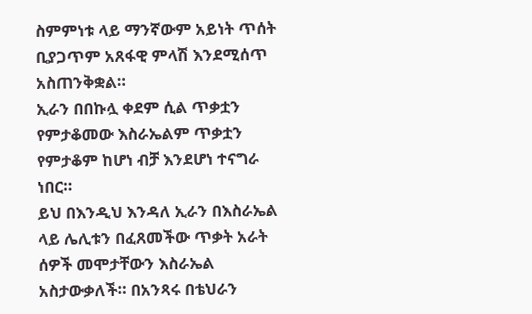ስምምነቱ ላይ ማንኛውም አይነት ጥሰት ቢያጋጥም አጸፋዊ ምላሽ እንደሚሰጥ አስጠንቅቋል።
ኢራን በበኩሏ ቀደም ሲል ጥቃቷን የምታቆመው እስራኤልም ጥቃቷን የምታቆም ከሆነ ብቻ እንደሆነ ተናግራ ነበር።
ይህ በእንዲህ እንዳለ ኢራን በእስራኤል ላይ ሌሊቱን በፈጸመችው ጥቃት አራት ሰዎች መሞታቸውን እስራኤል አስታውቃለች። በአንጻሩ በቴህራን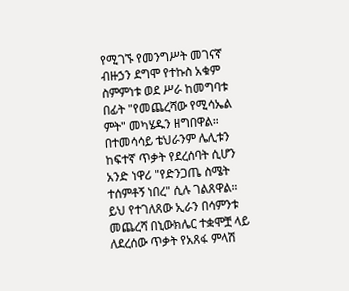የሚገኙ የመንግሥት መገናኛ ብዙኃን ደግሞ የተኩስ አቁም ስምምነቱ ወደ ሥራ ከመግባቱ በፊት "የመጨረሻው የሚሳኤል ምት" መካሄዱን ዘግበዋል።
በተመሳሳይ ቴህራንም ሌሊቱን ከፍተኛ ጥቃት የደረሰባት ሲሆን አንድ ነዋሪ "የድንጋጤ ስሜት ተሰምቶኝ ነበረ" ሲሉ ገልጸዋል።
ይህ የተገለጸው ኢራን በሳምንቱ መጨረሻ በኒውክሌር ተቋሞቿ ላይ ለደረሰው ጥቃት የአጸፋ ምላሽ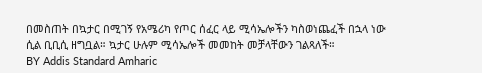በመስጠት በኳታር በሚገኝ የአሜሪካ የጦር ሰፈር ላይ ሚሳኤሎችን ካስወነጨፈች በኋላ ነው ሲል ቢቢሲ ዘግቧል። ኳታር ሁሉም ሚሳኤሎች መመከት መቻላቸውን ገልጻለች።
BY Addis Standard Amharic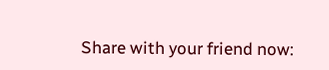Share with your friend now: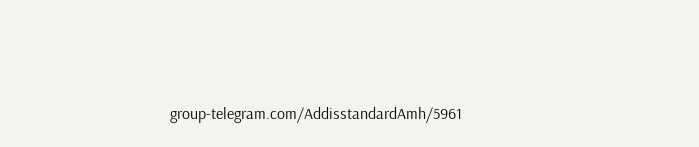group-telegram.com/AddisstandardAmh/5961